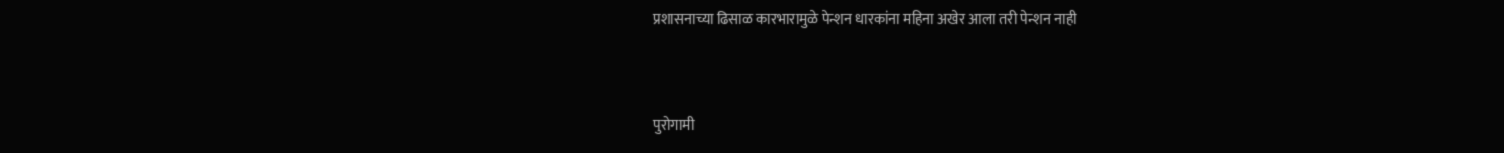प्रशासनाच्या ढिसाळ कारभारामुळे पेन्शन धारकांना महिना अखेर आला तरी पेन्शन नाही


पुरोगामी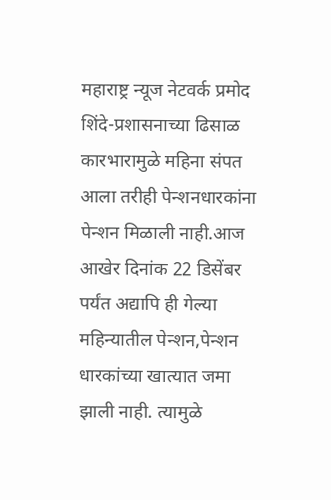महाराष्ट्र न्यूज नेटवर्क प्रमोद शिंदे-प्रशासनाच्या ढिसाळ कारभारामुळे महिना संपत आला तरीही पेन्शनधारकांना पेन्शन मिळाली नाही.आज आखेर दिनांक 22 डिसेंबर पर्यंत अद्यापि ही गेल्या महिन्यातील पेन्शन,पेन्शन धारकांच्या खात्यात जमा झाली नाही. त्यामुळे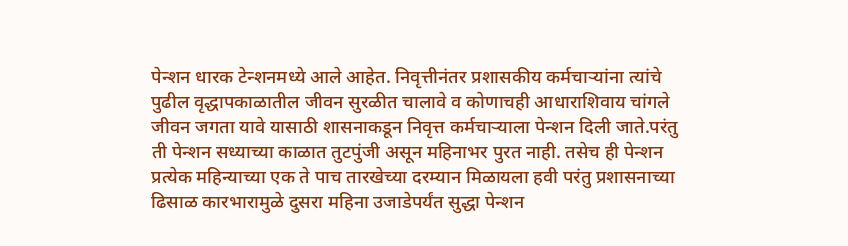पेन्शन धारक टेन्शनमध्ये आले आहेत. निवृत्तीनंतर प्रशासकीय कर्मचाऱ्यांना त्यांचे पुढील वृद्धापकाळातील जीवन सुरळीत चालावे व कोणाचही आधाराशिवाय चांगले जीवन जगता यावे यासाठी शासनाकडून निवृत्त कर्मचाऱ्याला पेन्शन दिली जाते.परंतु ती पेन्शन सध्याच्या काळात तुटपुंजी असून महिनाभर पुरत नाही. तसेच ही पेन्शन प्रत्येक महिन्याच्या एक ते पाच तारखेच्या दरम्यान मिळायला हवी परंतु प्रशासनाच्या ढिसाळ कारभारामुळे दुसरा महिना उजाडेपर्यंत सुद्धा पेन्शन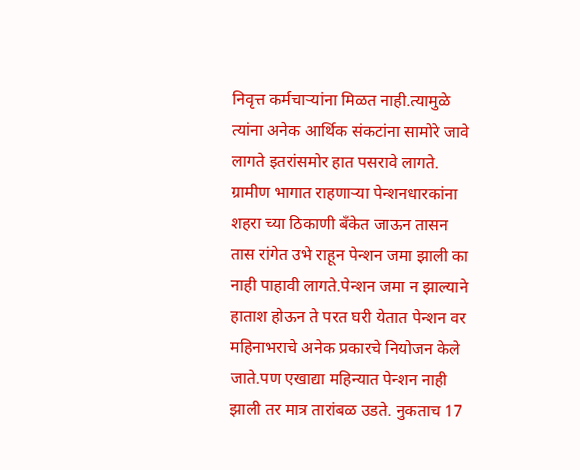निवृत्त कर्मचाऱ्यांना मिळत नाही.त्यामुळे त्यांना अनेक आर्थिक संकटांना सामोरे जावे लागते इतरांसमोर हात पसरावे लागते. ग्रामीण भागात राहणाऱ्या पेन्शनधारकांना शहरा च्या ठिकाणी बँकेत जाऊन तासन तास रांगेत उभे राहून पेन्शन जमा झाली का नाही पाहावी लागते.पेन्शन जमा न झाल्याने हाताश होऊन ते परत घरी येतात पेन्शन वर महिनाभराचे अनेक प्रकारचे नियोजन केले जाते.पण एखाद्या महिन्यात पेन्शन नाही झाली तर मात्र तारांबळ उडते. नुकताच 17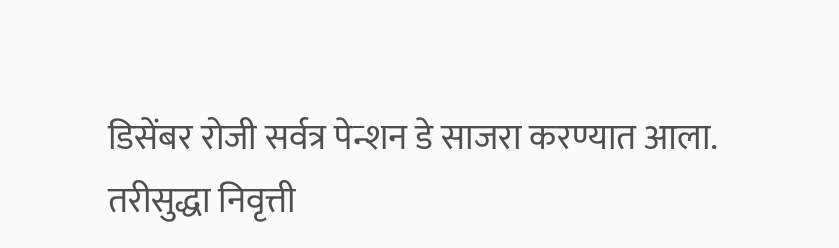डिसेंबर रोजी सर्वत्र पेन्शन डे साजरा करण्यात आला.
तरीसुद्धा निवृत्ती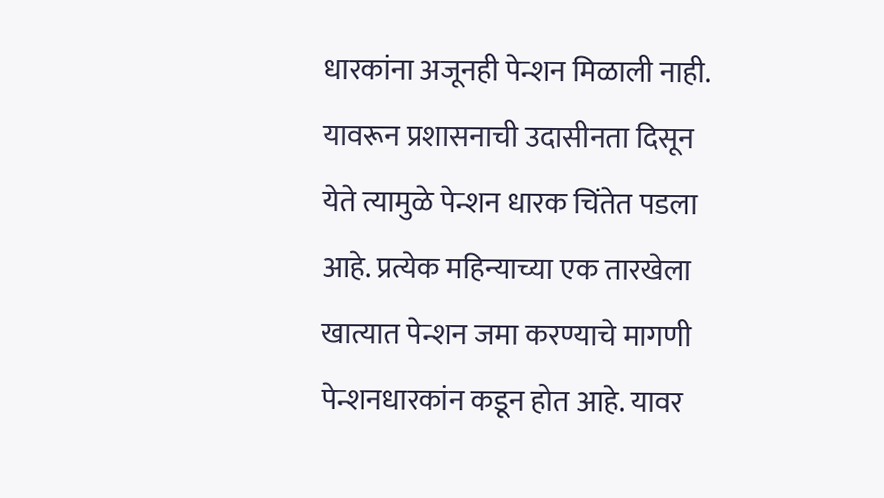धारकांना अजूनही पेन्शन मिळाली नाही. यावरून प्रशासनाची उदासीनता दिसून येते त्यामुळे पेन्शन धारक चिंतेत पडला आहे. प्रत्येक महिन्याच्या एक तारखेला खात्यात पेन्शन जमा करण्याचे मागणी पेन्शनधारकांन कडून होत आहे. यावर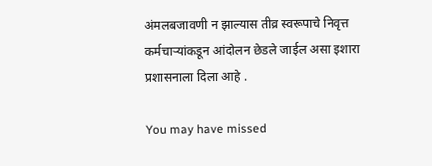अंमलबजावणी न झाल्यास तीव्र स्वरूपाचे निवृत्त कर्मचाऱ्यांकडून आंदोलन छेडले जाईल असा इशारा प्रशासनाला दिला आहे .

You may have missed